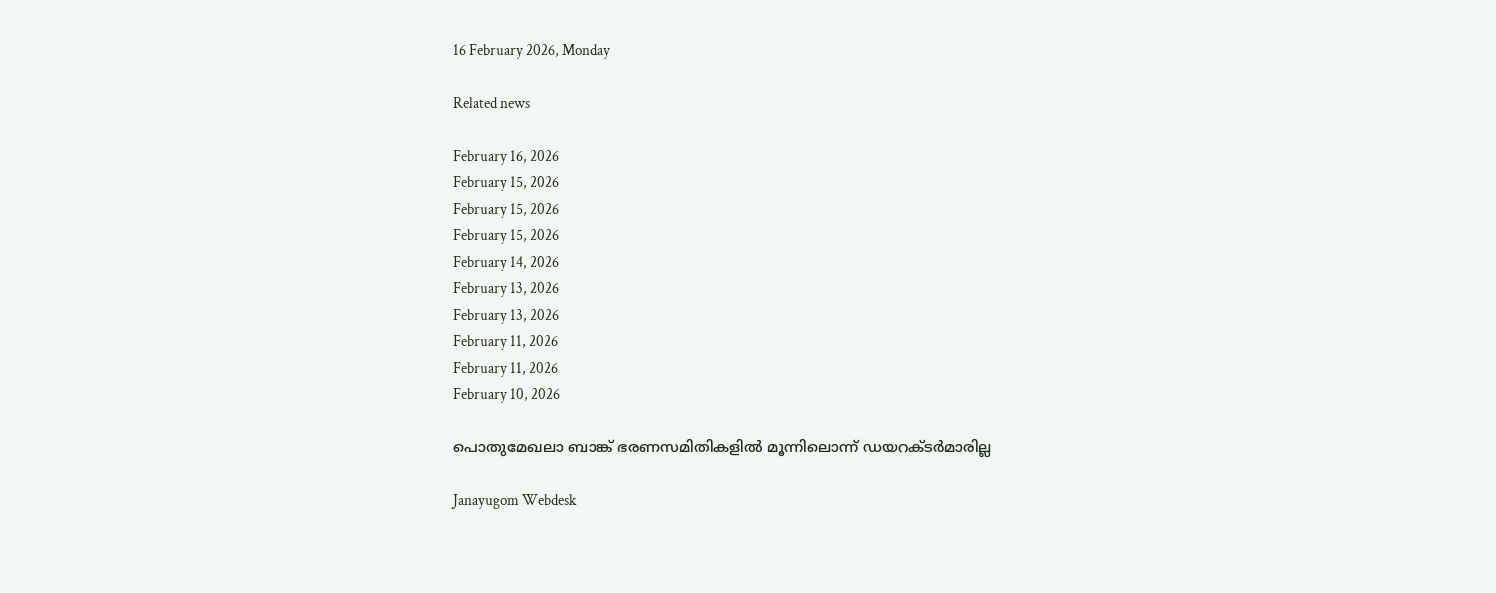16 February 2026, Monday

Related news

February 16, 2026
February 15, 2026
February 15, 2026
February 15, 2026
February 14, 2026
February 13, 2026
February 13, 2026
February 11, 2026
February 11, 2026
February 10, 2026

പൊതുമേഖലാ ബാങ്ക് ഭരണസമിതികളില്‍ മൂന്നിലൊന്ന് ഡയറക്ടര്‍മാരില്ല

Janayugom Webdesk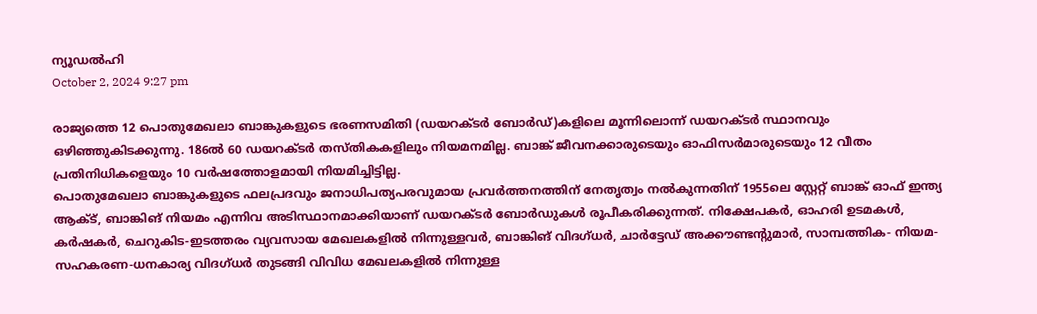ന്യൂഡൽഹി
October 2, 2024 9:27 pm

രാജ്യത്തെ 12 പൊതുമേഖലാ ബാങ്കുകളുടെ ഭരണസമിതി (ഡയറക്ടര്‍ ബോര്‍ഡ്)കളിലെ മൂന്നിലൊന്ന് ഡയറക്ടര്‍ സ്ഥാനവും ഒഴിഞ്ഞുകിടക്കുന്നു. 186ൽ 60 ഡയറക്ടർ തസ്തികകളിലും നിയമനമില്ല. ബാങ്ക് ജീവനക്കാരുടെയും ഓഫിസര്‍മാരുടെയും 12 വീതം പ്രതിനിധികളെയും 10 വര്‍ഷത്തോളമായി നിയമിച്ചിട്ടില്ല.
പൊതുമേഖലാ ബാങ്കുകളുടെ ഫലപ്രദവും ജനാധിപത്യപരവുമായ പ്രവർത്തനത്തിന് നേതൃത്വം നല്‍കുന്നതിന് 1955ലെ സ്റ്റേറ്റ് ബാങ്ക് ഓഫ് ഇന്ത്യ ആക്ട്, ബാങ്കിങ് നിയമം എന്നിവ അടിസ്ഥാനമാക്കിയാണ് ഡയറക്ടര്‍ ബോര്‍ഡുകള്‍ രൂപീകരിക്കുന്നത്. നിക്ഷേപകർ, ഓഹരി ഉടമകൾ, കർഷകർ, ചെറുകിട‑ഇടത്തരം വ്യവസായ മേഖലകളിൽ നിന്നുള്ളവർ, ബാങ്കിങ് വിദഗ്ധർ, ചാർട്ടേഡ് അക്കൗണ്ടന്റുമാർ, സാമ്പത്തിക- നിയമ-സഹകരണ-ധനകാര്യ വിദഗ്ധർ തുടങ്ങി വിവിധ മേഖലകളില്‍ നിന്നുള്ള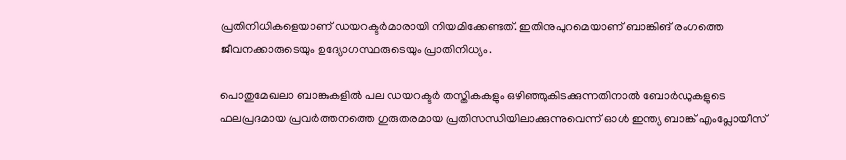പ്രതിനിധികളെയാണ് ഡയറക്ടര്‍മാരായി നിയമിക്കേണ്ടത്. ഇതിനുപുറമെയാണ് ബാങ്കിങ് രംഗത്തെ ജീവനക്കാരുടെയും ഉദ്യോഗസ്ഥരുടെയും പ്രാതിനിധ്യം.

പൊതുമേഖലാ ബാങ്കുകളിൽ പല ഡയറക്ടർ തസ്തികകളും ഒഴിഞ്ഞുകിടക്കുന്നതിനാൽ ബോർഡുകളുടെ ഫലപ്രദമായ പ്രവർത്തനത്തെ ഗുരുതരമായ പ്രതിസന്ധിയിലാക്കുന്നുവെന്ന് ഓള്‍ ഇന്ത്യ ബാങ്ക് എംപ്ലോയീസ്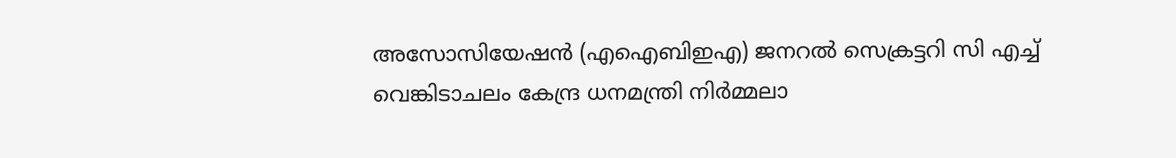അസോസിയേഷന്‍ (എഐബിഇഎ) ജനറല്‍ സെക്രട്ടറി സി എച്ച് വെങ്കിടാചലം കേന്ദ്ര ധനമന്ത്രി നിര്‍മ്മലാ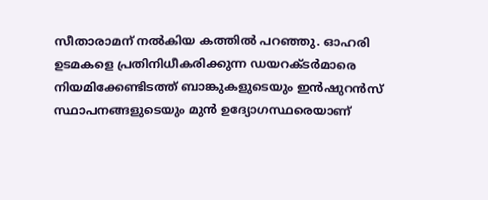സീതാരാമന് നല്‍കിയ കത്തില്‍ പറഞ്ഞു. ഓഹരി ഉടമകളെ പ്രതിനിധീകരിക്കുന്ന ഡയറക്ടർമാരെ നിയമിക്കേണ്ടിടത്ത് ബാങ്കുകളുടെയും ഇൻഷുറൻസ് സ്ഥാപനങ്ങളുടെയും മുൻ ഉദ്യോഗസ്ഥരെയാണ്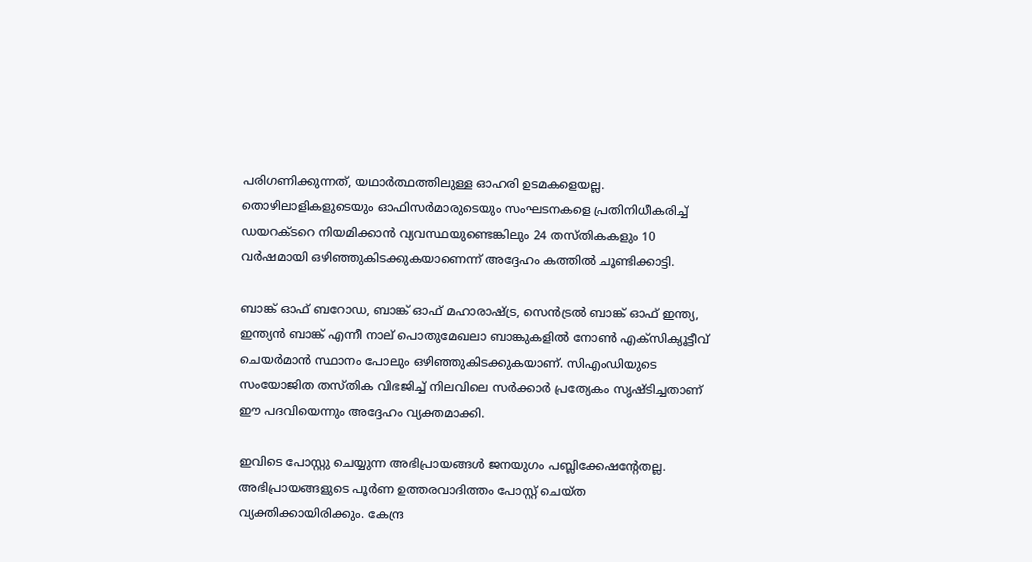പരിഗണിക്കുന്നത്, യഥാര്‍ത്ഥത്തിലുള്ള ഓഹരി ഉടമകളെയല്ല. തൊഴിലാളികളുടെയും ഓഫിസര്‍മാരുടെയും സംഘടനകളെ പ്രതിനിധീകരിച്ച് ഡയറക്ടറെ നിയമിക്കാൻ വ്യവസ്ഥയുണ്ടെങ്കിലും 24 തസ്തികകളും 10 വർഷമായി ഒഴിഞ്ഞുകിടക്കുകയാണെന്ന് അദ്ദേഹം കത്തില്‍ ചൂണ്ടിക്കാട്ടി.

ബാങ്ക് ഓഫ് ബറോഡ, ബാങ്ക് ഓഫ് മഹാരാഷ്ട്ര, സെൻട്രൽ ബാങ്ക് ഓഫ് ഇന്ത്യ, ഇന്ത്യൻ ബാങ്ക് എന്നീ നാല് പൊതുമേഖലാ ബാങ്കുകളിൽ നോൺ എക്സിക്യൂട്ടീവ് ചെയർമാൻ സ്ഥാനം പോലും ഒഴിഞ്ഞുകിടക്കുകയാണ്. സിഎംഡിയുടെ സംയോജിത തസ്തിക വിഭജിച്ച് നിലവിലെ സർക്കാർ പ്രത്യേകം സൃഷ്ടിച്ചതാണ് ഈ പദവിയെന്നും അദ്ദേഹം വ്യക്തമാക്കി.

ഇവിടെ പോസ്റ്റു ചെയ്യുന്ന അഭിപ്രായങ്ങള്‍ ജനയുഗം പബ്ലിക്കേഷന്റേതല്ല. അഭിപ്രായങ്ങളുടെ പൂര്‍ണ ഉത്തരവാദിത്തം പോസ്റ്റ് ചെയ്ത വ്യക്തിക്കായിരിക്കും. കേന്ദ്ര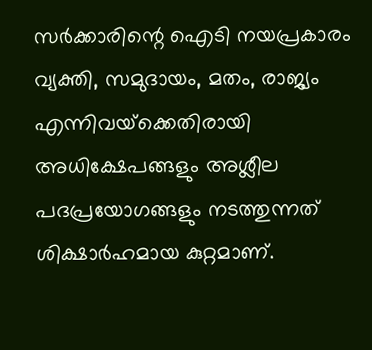സര്‍ക്കാരിന്റെ ഐടി നയപ്രകാരം വ്യക്തി, സമുദായം, മതം, രാജ്യം എന്നിവയ്‌ക്കെതിരായി അധിക്ഷേപങ്ങളും അശ്ലീല പദപ്രയോഗങ്ങളും നടത്തുന്നത് ശിക്ഷാര്‍ഹമായ കുറ്റമാണ്.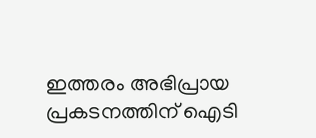ഇത്തരം അഭിപ്രായ പ്രകടനത്തിന് ഐടി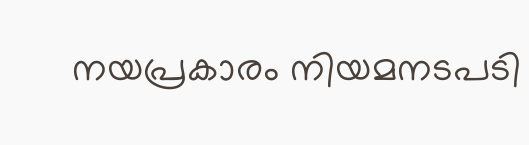നയപ്രകാരം നിയമനടപടി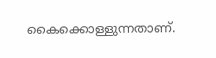കൈക്കൊള്ളുന്നതാണ്.